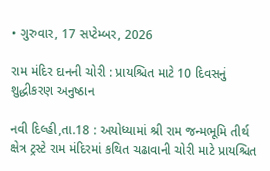• ગુરુવાર, 17 સપ્ટેમ્બર, 2026

રામ મંદિર દાનની ચોરી : પ્રાયશ્ચિત માટે 10 દિવસનું શુદ્ધીકરણ અનુષ્ઠાન

નવી દિલ્હી,તા.18 : અયોધ્યામાં શ્રી રામ જન્મભૂમિ તીર્થ ક્ષેત્ર ટ્રસ્ટે રામ મંદિરમાં કથિત ચઢાવાની ચોરી માટે પ્રાયશ્ચિત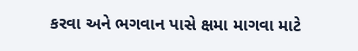કરવા અને ભગવાન પાસે ક્ષમા માગવા માટે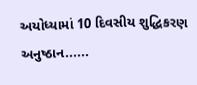અયોધ્યામાં 10 દિવસીય શુદ્ધિકરણ અનુષ્ઠાન......